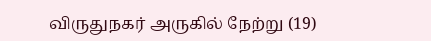விருதுநகர் அருகில் நேற்று (19)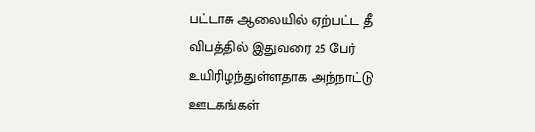பட்டாசு ஆலையில் ஏற்பட்ட தீ விபத்தில் இதுவரை 25 பேர் உயிரிழந்துள்ளதாக அந்நாட்டு ஊடகங்கள்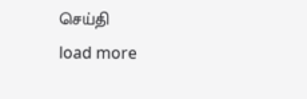செய்தி
load more